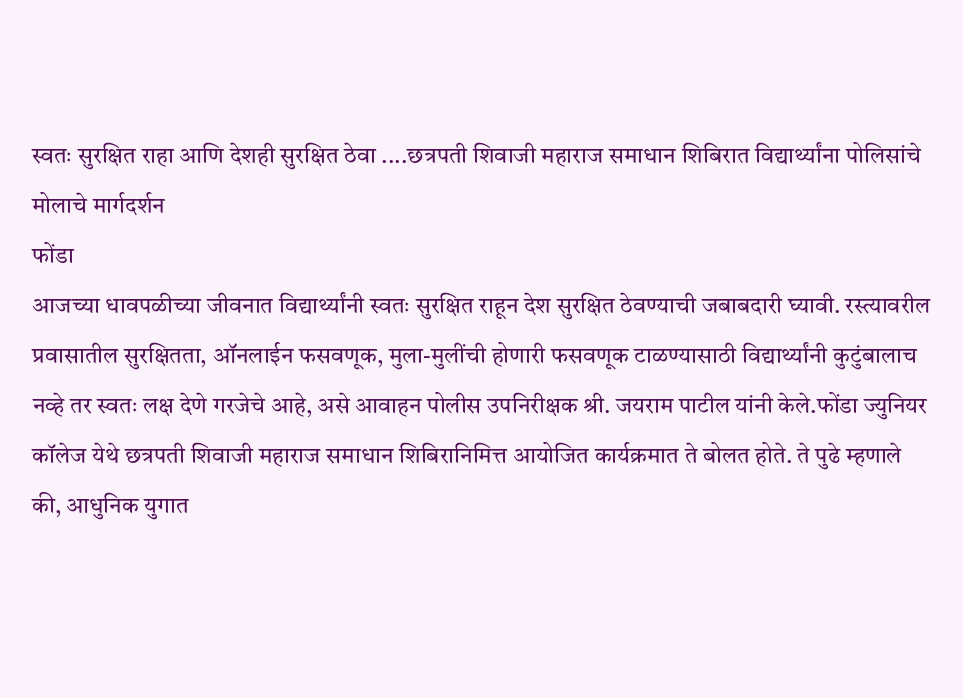स्वतः सुरक्षित राहा आणि देशही सुरक्षित ठेवा ....छत्रपती शिवाजी महाराज समाधान शिबिरात विद्यार्थ्यांना पोलिसांचे मोलाचे मार्गदर्शन
फोंडा
आजच्या धावपळीच्या जीवनात विद्यार्थ्यांनी स्वतः सुरक्षित राहून देश सुरक्षित ठेवण्याची जबाबदारी घ्यावी. रस्त्यावरील प्रवासातील सुरक्षितता, ऑनलाईन फसवणूक, मुला-मुलींची होणारी फसवणूक टाळण्यासाठी विद्यार्थ्यांनी कुटुंबालाच नव्हे तर स्वतः लक्ष देणे गरजेचे आहे, असे आवाहन पोलीस उपनिरीक्षक श्री. जयराम पाटील यांनी केले.फोंडा ज्युनियर कॉलेज येथे छत्रपती शिवाजी महाराज समाधान शिबिरानिमित्त आयोजित कार्यक्रमात ते बोलत होते. ते पुढे म्हणाले की, आधुनिक युगात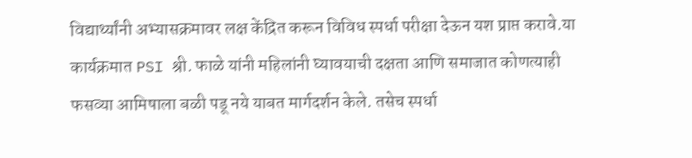विद्यार्थ्यांनी अभ्यासक्रमावर लक्ष केंद्रित करून विविध स्पर्धा परीक्षा देऊन यश प्राप्त करावे.या कार्यक्रमात PSI श्री. फाळे यांनी महिलांनी घ्यावयाची दक्षता आणि समाजात कोणत्याही फसव्या आमिषाला बळी पडू नये याबत मार्गदर्शन केले. तसेच स्पर्धा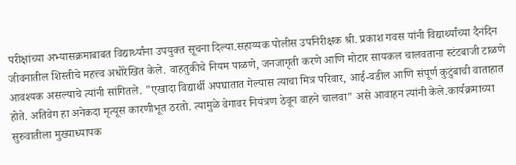परीक्षांच्या अभ्यासक्रमाबाबत विद्यार्थ्यांना उपयुक्त सूचना दिल्या.सहाय्यक पोलीस उपनिरीक्षक श्री. प्रकाश गवस यांनी विद्यार्थ्यांच्या दैनंदिन जीवनातील शिस्तीचे महत्त्व अधोरेखित केले. वाहतुकीचे नियम पाळणे, जनजागृती करणे आणि मोटार सायकल चालवताना स्टंटबाजी टाळणे आवश्यक असल्याचे त्यांनी सांगितले. "एखादा विद्यार्थी अपघातात गेल्यास त्याचा मित्र परिवार, आई-वडील आणि संपूर्ण कुटुंबाची वाताहात होते. अतिवेग हा अनेकदा मृत्यूस कारणीभूत ठरतो. त्यामुळे वेगावर नियंत्रण ठेवून वाहने चालवा" असे आवाहन त्यांनी केले.कार्यक्रमाच्या सुरुवातीला मुख्याध्यापक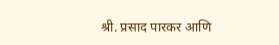श्री. प्रसाद पारकर आणि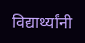विद्यार्थ्यांनी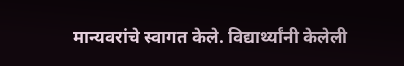मान्यवरांचे स्वागत केले. विद्यार्थ्यांनी केलेली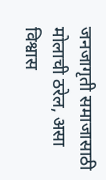जनजागृती समाजासाठी मोलाची ठरेल, असा विश्वास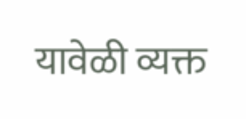यावेळी व्यक्त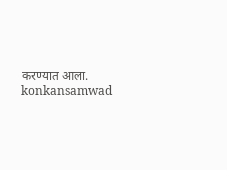करण्यात आला.
konkansamwad